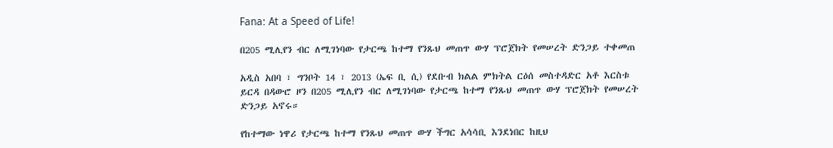Fana: At a Speed of Life!

በ205 ሚሊየን ብር ለሚገነባው የታርጫ ከተማ የንጹህ መጠጥ ውሃ ፕሮጀክት የመሠረት ድንጋይ ተቀመጠ

አዲስ አበባ ፣ ግንቦት 14 ፣ 2013 (ኤፍ ቢ ሲ) የደቡብ ክልል ምክትል ርዕሰ መስተዳድር አቶ እርስቱ ይርዳ በዳውሮ ዞን በ205 ሚሊየን ብር ለሚገነባው የታርጫ ከተማ የንጹህ መጠጥ ውሃ ፕሮጀክት የመሠረት ድንጋይ አኖሩ።

የከተማው ነዋሪ የታርጫ ከተማ የንጹህ መጠጥ ውሃ ችግር አሳሳቢ እንደነበር ከዚህ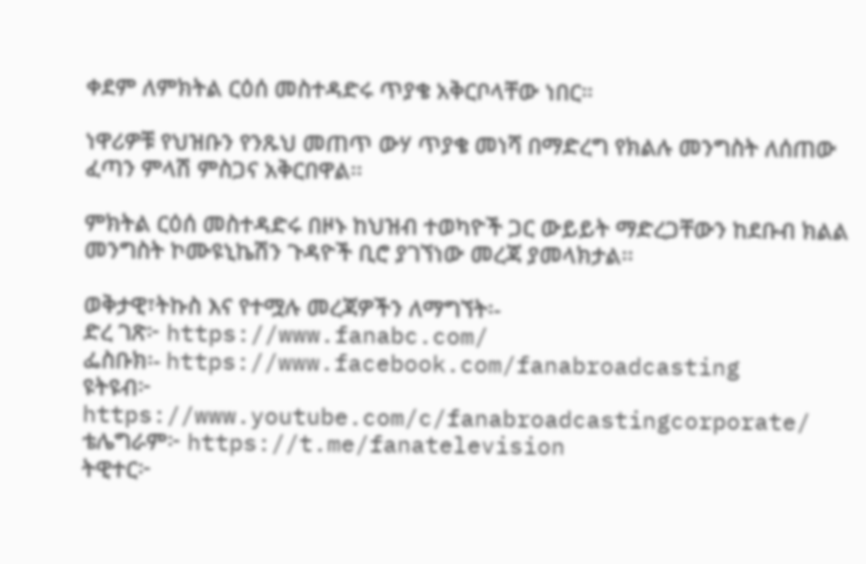ቀደም ለምክትል ርዕሰ መስተዳድሩ ጥያቄ አቅርቦላቸው ነበር።

ነዋሪዎቹ የህዝቡን የንጹህ መጠጥ ውሃ ጥያቄ መነሻ በማድረግ የክልሉ መንግስት ለሰጠው ፈጣን ምላሽ ምስጋና አቅርበዋል፡፡

ምክትል ርዕሰ መስተዳድሩ በዞኑ ከህዝብ ተወካዮች ጋር ውይይት ማድረጋቸውን ከደቡብ ክልል መንግስት ኮሙዩኒኬሽን ጉዳዮች ቢሮ ያገኘነው መረጃ ያመላክታል፡፡

ወቅታዊ፣ትኩስ እና የተሟሉ መረጃዎችን ለማግኘት፡-
ድረ ገጽ፦ https://www.fanabc.com/
ፌስቡክ፡- https://www.facebook.com/fanabroadcasting
ዩትዩብ፦ https://www.youtube.com/c/fanabroadcastingcorporate/
ቴሌግራም፦ https://t.me/fanatelevision
ትዊተር፦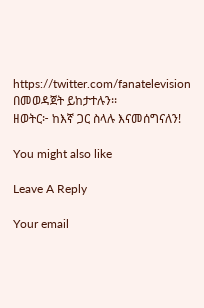https://twitter.com/fanatelevision በመወዳጀት ይከታተሉን፡፡
ዘወትር፦ ከእኛ ጋር ስላሉ እናመሰግናለን!

You might also like

Leave A Reply

Your email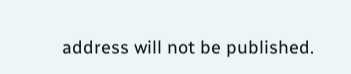address will not be published.